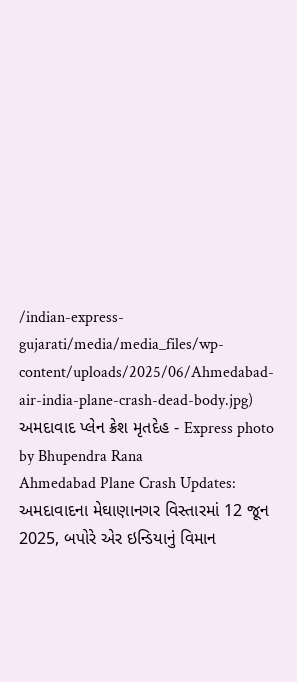/indian-express-gujarati/media/media_files/wp-content/uploads/2025/06/Ahmedabad-air-india-plane-crash-dead-body.jpg)
અમદાવાદ પ્લેન ક્રેશ મૃતદેહ - Express photo by Bhupendra Rana
Ahmedabad Plane Crash Updates: અમદાવાદના મેઘાણાનગર વિસ્તારમાં 12 જૂન 2025, બપોરે એર ઇન્ડિયાનું વિમાન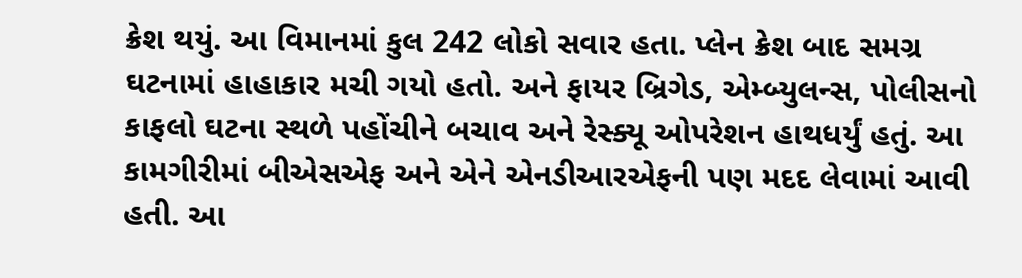ક્રેશ થયું. આ વિમાનમાં કુલ 242 લોકો સવાર હતા. પ્લેન ક્રેશ બાદ સમગ્ર ઘટનામાં હાહાકાર મચી ગયો હતો. અને ફાયર બ્રિગેડ, એમ્બ્યુલન્સ, પોલીસનો કાફલો ઘટના સ્થળે પહોંચીને બચાવ અને રેસ્ક્યૂ ઓપરેશન હાથધર્યું હતું. આ કામગીરીમાં બીએસએફ અને એને એનડીઆરએફની પણ મદદ લેવામાં આવી હતી. આ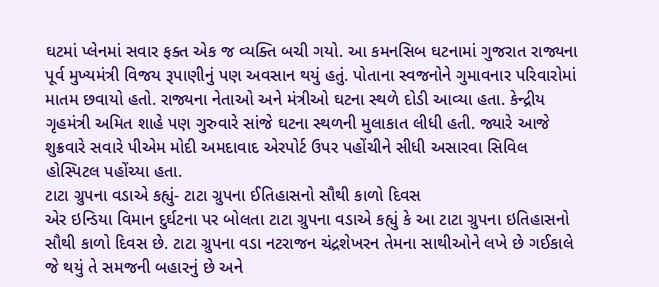ઘટમાં પ્લેનમાં સવાર ફક્ત એક જ વ્યક્તિ બચી ગયો. આ કમનસિબ ઘટનામાં ગુજરાત રાજ્યના પૂર્વ મુખ્યમંત્રી વિજય રૂપાણીનું પણ અવસાન થયું હતું. પોતાના સ્વજનોને ગુમાવનાર પરિવારોમાં માતમ છવાયો હતો. રાજ્યના નેતાઓ અને મંત્રીઓ ઘટના સ્થળે દોડી આવ્યા હતા. કેન્દ્રીય ગૃહમંત્રી અમિત શાહે પણ ગુરુવારે સાંજે ઘટના સ્થળની મુલાકાત લીધી હતી. જ્યારે આજે શુક્રવારે સવારે પીએમ મોદી અમદાવાદ એરપોર્ટ ઉપર પહોંચીને સીધી અસારવા સિવિલ હોસ્પિટલ પહોંચ્યા હતા.
ટાટા ગ્રુપના વડાએ કહ્યું- ટાટા ગ્રુપના ઈતિહાસનો સૌથી કાળો દિવસ
એર ઇન્ડિયા વિમાન દુર્ઘટના પર બોલતા ટાટા ગ્રુપના વડાએ કહ્યું કે આ ટાટા ગ્રુપના ઇતિહાસનો સૌથી કાળો દિવસ છે. ટાટા ગ્રુપના વડા નટરાજન ચંદ્રશેખરન તેમના સાથીઓને લખે છે ગઈકાલે જે થયું તે સમજની બહારનું છે અને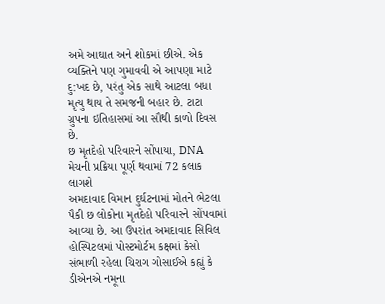અમે આઘાત અને શોકમાં છીએ. એક વ્યક્તિને પણ ગુમાવવી એ આપણા માટે દુ:ખદ છે, પરંતુ એક સાથે આટલા બધા મૃત્યુ થાય તે સમજની બહાર છે. ટાટા ગ્રુપના ઇતિહાસમાં આ સૌથી કાળો દિવસ છે.
છ મૃતદેહો પરિવારને સોંપાયા, DNA મેચની પ્રક્રિયા પૂર્ણ થવામાં 72 કલાક લાગશે
અમદાવાદ વિમાન દુર્ઘટનામાં મોતને ભેટલા પૈકી છ લોકોના મૃતદેહો પરિવારને સોંપવામાં આવ્યા છે. આ ઉપરાંત અમદાવાદ સિવિલ હોસ્પિટલમાં પોસ્ટમોર્ટમ કક્ષમાં કેસો સંભાળી રહેલા ચિરાગ ગોસાઈએ કહ્યું કે ડીએનએ નમૂના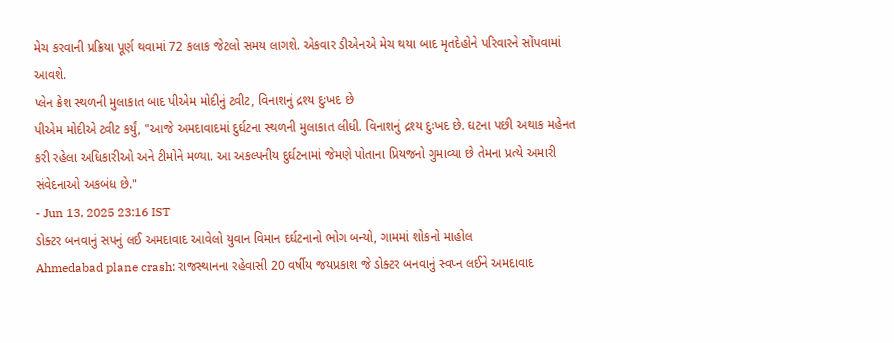મેચ કરવાની પ્રક્રિયા પૂર્ણ થવામાં 72 કલાક જેટલો સમય લાગશે. એકવાર ડીએનએ મેચ થયા બાદ મૃતદેહોને પરિવારને સોંપવામાં આવશે.
પ્લેન ક્રેશ સ્થળની મુલાકાત બાદ પીએમ મોદીનું ટ્વીટ, વિનાશનું દ્રશ્ય દુઃખદ છે
પીએમ મોદીએ ટ્વીટ કર્યું, "આજે અમદાવાદમાં દુર્ઘટના સ્થળની મુલાકાત લીધી. વિનાશનું દ્રશ્ય દુઃખદ છે. ઘટના પછી અથાક મહેનત કરી રહેલા અધિકારીઓ અને ટીમોને મળ્યા. આ અકલ્પનીય દુર્ઘટનામાં જેમણે પોતાના પ્રિયજનો ગુમાવ્યા છે તેમના પ્રત્યે અમારી સંવેદનાઓ અકબંધ છે."
- Jun 13, 2025 23:16 IST
ડોક્ટર બનવાનું સપનું લઈ અમદાવાદ આવેલો યુવાન વિમાન દર્ઘટનાનો ભોગ બન્યો, ગામમાં શોકનો માહોલ
Ahmedabad plane crash: રાજસ્થાનના રહેવાસી 20 વર્ષીય જયપ્રકાશ જે ડોક્ટર બનવાનું સ્વપ્ન લઈને અમદાવાદ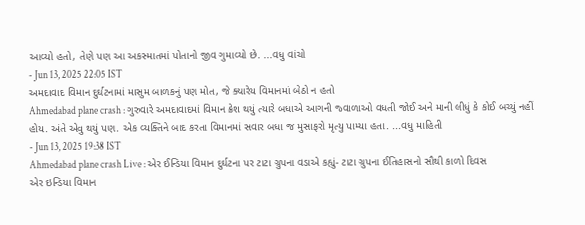આવ્યો હતો, તેણે પણ આ અકસ્માતમાં પોતાનો જીવ ગુમાવ્યો છે. ...વધુ વાંચો
- Jun 13, 2025 22:05 IST
અમદાવાદ વિમાન દુર્ઘટનામાં માસુમ બાળકનું પણ મોત, જે ક્યારેય વિમાનમાં બેઠો ન હતો
Ahmedabad plane crash : ગુરુવારે અમદાવાદમાં વિમાન ક્રેશ થયું ત્યારે બધાએ આગની જ્વાળાઓ વધતી જોઈ અને માની લીધું કે કોઈ બચ્યું નહીં હોય. અંતે એવુ થયું પણ. એક વ્યક્તિને બાદ કરતા વિમાનમાં સવાર બધા જ મુસાફરો મૃત્યુ પામ્યા હતા. ...વધુ માહિતી
- Jun 13, 2025 19:38 IST
Ahmedabad plane crash Live : એર ઈન્ડિયા વિમાન દુર્ઘટના પર ટાટા ગ્રુપના વડાએ કહ્યું- ટાટા ગ્રુપના ઈતિહાસનો સૌથી કાળો દિવસ
એર ઇન્ડિયા વિમાન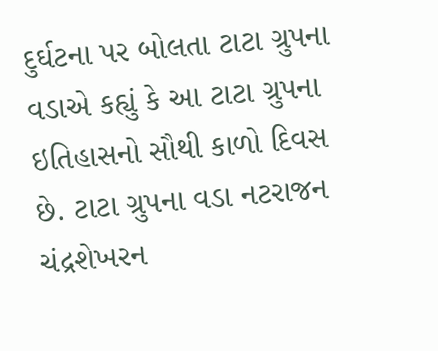દુર્ઘટના પર બોલતા ટાટા ગ્રુપના વડાએ કહ્યું કે આ ટાટા ગ્રુપના ઇતિહાસનો સૌથી કાળો દિવસ છે. ટાટા ગ્રુપના વડા નટરાજન ચંદ્રશેખરન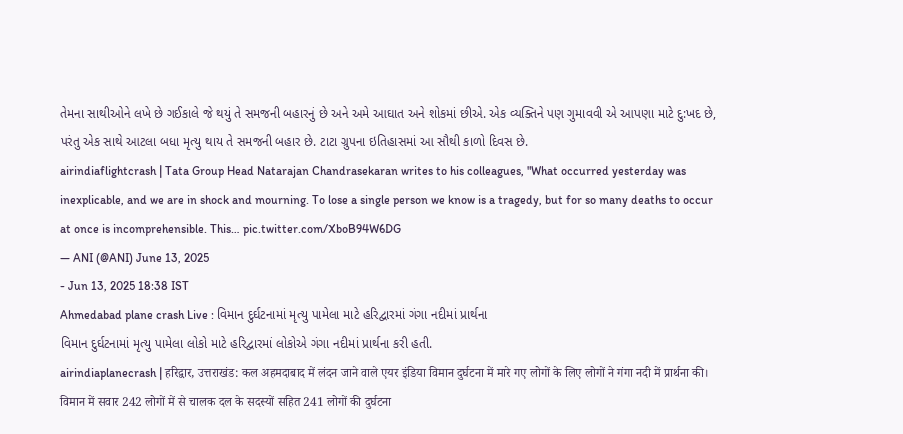તેમના સાથીઓને લખે છે ગઈકાલે જે થયું તે સમજની બહારનું છે અને અમે આઘાત અને શોકમાં છીએ. એક વ્યક્તિને પણ ગુમાવવી એ આપણા માટે દુ:ખદ છે, પરંતુ એક સાથે આટલા બધા મૃત્યુ થાય તે સમજની બહાર છે. ટાટા ગ્રુપના ઇતિહાસમાં આ સૌથી કાળો દિવસ છે.
airindiaflightcrash | Tata Group Head Natarajan Chandrasekaran writes to his colleagues, "What occurred yesterday was inexplicable, and we are in shock and mourning. To lose a single person we know is a tragedy, but for so many deaths to occur at once is incomprehensible. This… pic.twitter.com/XboB94W6DG
— ANI (@ANI) June 13, 2025
- Jun 13, 2025 18:38 IST
Ahmedabad plane crash Live : વિમાન દુર્ઘટનામાં મૃત્યુ પામેલા માટે હરિદ્વારમાં ગંગા નદીમાં પ્રાર્થના
વિમાન દુર્ઘટનામાં મૃત્યુ પામેલા લોકો માટે હરિદ્વારમાં લોકોએ ગંગા નદીમાં પ્રાર્થના કરી હતી.
airindiaplanecrash | हरिद्वार, उत्तराखंड: कल अहमदाबाद में लंदन जाने वाले एयर इंडिया विमान दुर्घटना में मारे गए लोगों के लिए लोगों ने गंगा नदी में प्रार्थना की।
विमान में सवार 242 लोगों में से चालक दल के सदस्यों सहित 241 लोगों की दुर्घटना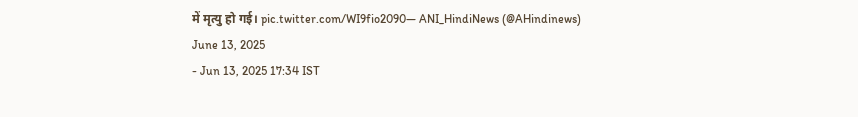में मृत्यु हो गई। pic.twitter.com/WI9fio2090— ANI_HindiNews (@AHindinews) June 13, 2025
- Jun 13, 2025 17:34 IST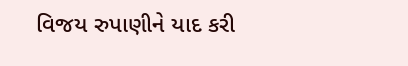વિજય રુપાણીને યાદ કરી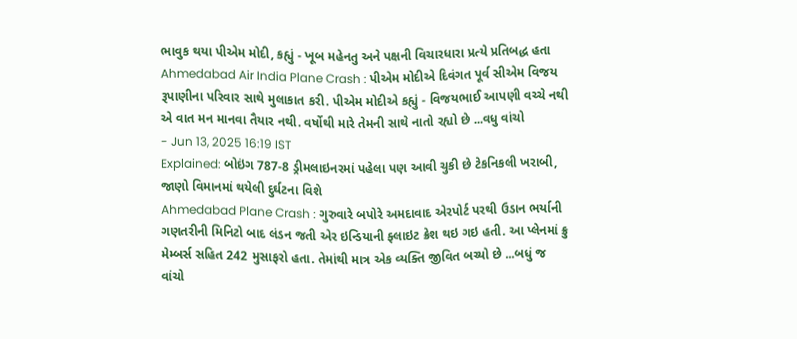ભાવુક થયા પીએમ મોદી, કહ્યું - ખૂબ મહેનતુ અને પક્ષની વિચારધારા પ્રત્યે પ્રતિબદ્ધ હતા
Ahmedabad Air India Plane Crash : પીએમ મોદીએ દિવંગત પૂર્વ સીએમ વિજય રૂપાણીના પરિવાર સાથે મુલાકાત કરી. પીએમ મોદીએ કહ્યું - વિજયભાઈ આપણી વચ્ચે નથી એ વાત મન માનવા તૈયાર નથી. વર્ષોથી મારે તેમની સાથે નાતો રહ્યો છે ...વધુ વાંચો
- Jun 13, 2025 16:19 IST
Explained: બોઇંગ 787-8 ડ્રીમલાઇનરમાં પહેલા પણ આવી ચુકી છે ટેકનિકલી ખરાબી, જાણો વિમાનમાં થયેલી દુર્ઘટના વિશે
Ahmedabad Plane Crash : ગુરુવારે બપોરે અમદાવાદ એરપોર્ટ પરથી ઉડાન ભર્યાની ગણતરીની મિનિટો બાદ લંડન જતી એર ઇન્ડિયાની ફ્લાઇટ ક્રેશ થઇ ગઇ હતી. આ પ્લેનમાં ક્રુ મેમ્બર્સ સહિત 242 મુસાફરો હતા. તેમાંથી માત્ર એક વ્યક્તિ જીવિત બચ્યો છે ...બધું જ વાંચો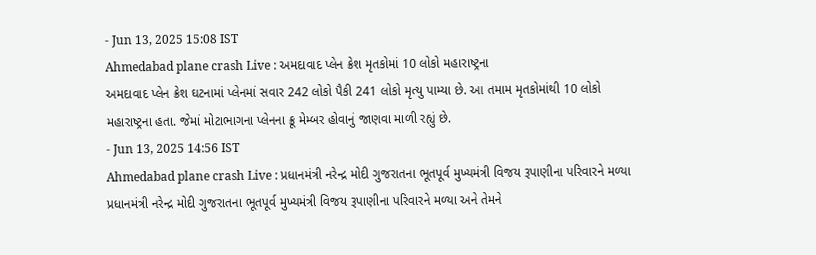- Jun 13, 2025 15:08 IST
Ahmedabad plane crash Live : અમદાવાદ પ્લેન ક્રેશ મૃતકોમાં 10 લોકો મહારાષ્ટ્રના
અમદાવાદ પ્લેન ક્રેશ ઘટનામાં પ્લેનમાં સવાર 242 લોકો પૈકી 241 લોકો મૃત્યુ પામ્યા છે. આ તમામ મૃતકોમાંથી 10 લોકો મહારાષ્ટ્રના હતા. જેમાં મોટાભાગના પ્લેનના ક્રૂ મેમ્બર હોવાનું જાણવા માળી રહ્યું છે.
- Jun 13, 2025 14:56 IST
Ahmedabad plane crash Live : પ્રધાનમંત્રી નરેન્દ્ર મોદી ગુજરાતના ભૂતપૂર્વ મુખ્યમંત્રી વિજય રૂપાણીના પરિવારને મળ્યા
પ્રધાનમંત્રી નરેન્દ્ર મોદી ગુજરાતના ભૂતપૂર્વ મુખ્યમંત્રી વિજય રૂપાણીના પરિવારને મળ્યા અને તેમને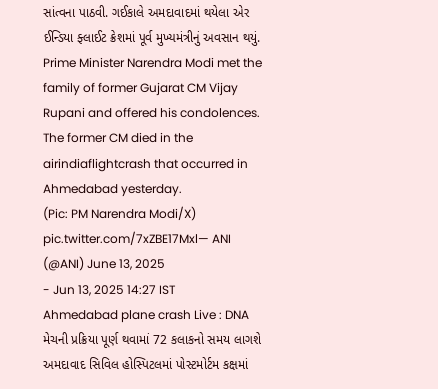સાંત્વના પાઠવી. ગઈકાલે અમદાવાદમાં થયેલા એર ઈન્ડિયા ફ્લાઈટ ક્રેશમાં પૂર્વ મુખ્યમંત્રીનું અવસાન થયું.
Prime Minister Narendra Modi met the family of former Gujarat CM Vijay Rupani and offered his condolences. The former CM died in the airindiaflightcrash that occurred in Ahmedabad yesterday.
(Pic: PM Narendra Modi/X) pic.twitter.com/7xZBE17Mxl— ANI (@ANI) June 13, 2025
- Jun 13, 2025 14:27 IST
Ahmedabad plane crash Live : DNA મેચની પ્રક્રિયા પૂર્ણ થવામાં 72 કલાકનો સમય લાગશે
અમદાવાદ સિવિલ હોસ્પિટલમાં પોસ્ટમોર્ટમ કક્ષમાં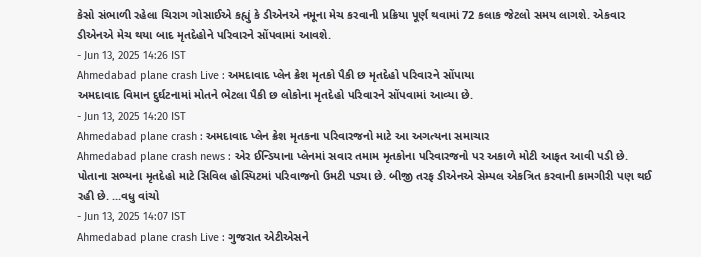કેસો સંભાળી રહેલા ચિરાગ ગોસાઈએ કહ્યું કે ડીએનએ નમૂના મેચ કરવાની પ્રક્રિયા પૂર્ણ થવામાં 72 કલાક જેટલો સમય લાગશે. એકવાર ડીએનએ મેચ થયા બાદ મૃતદેહોને પરિવારને સોંપવામાં આવશે.
- Jun 13, 2025 14:26 IST
Ahmedabad plane crash Live : અમદાવાદ પ્લેન ક્રેશ મૃતકો પૈકી છ મૃતદેહો પરિવારને સોંપાયા
અમદાવાદ વિમાન દુર્ઘટનામાં મોતને ભેટલા પૈકી છ લોકોના મૃતદેહો પરિવારને સોંપવામાં આવ્યા છે.
- Jun 13, 2025 14:20 IST
Ahmedabad plane crash : અમદાવાદ પ્લેન ક્રેશ મૃતકના પરિવારજનો માટે આ અગત્યના સમાચાર
Ahmedabad plane crash news : એર ઈન્ડિયાના પ્લેનમાં સવાર તમામ મૃતકોના પરિવારજનો પર અકાળે મોટી આફત આવી પડી છે. પોતાના સભ્યના મૃતદેહો માટે સિવિલ હોસ્પિટમાં પરિવાજનો ઉમટી પડ્યા છે. બીજી તરફ ડીએનએ સેમ્પલ એકત્રિત કરવાની કામગીરી પણ થઈ રહી છે. ...વધુ વાંચો
- Jun 13, 2025 14:07 IST
Ahmedabad plane crash Live : ગુજરાત એટીએસને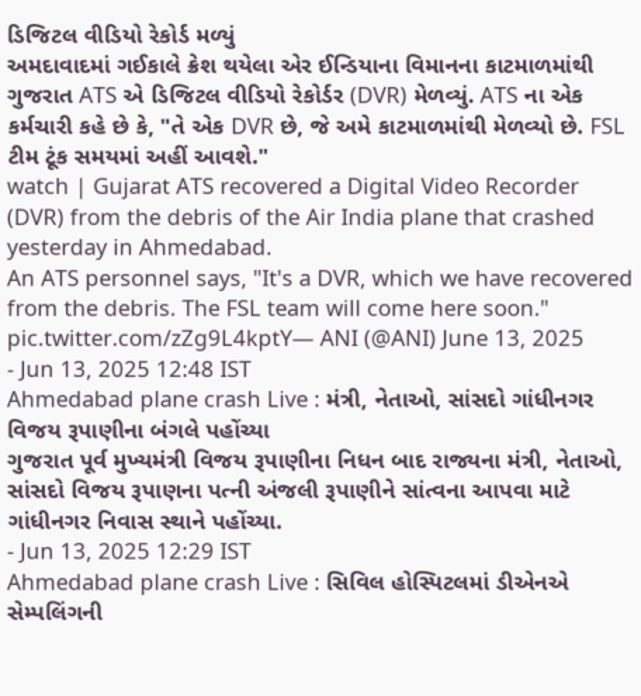ડિજિટલ વીડિયો રેકોર્ડ મળ્યું
અમદાવાદમાં ગઈકાલે ક્રેશ થયેલા એર ઈન્ડિયાના વિમાનના કાટમાળમાંથી ગુજરાત ATS એ ડિજિટલ વીડિયો રેકોર્ડર (DVR) મેળવ્યું. ATS ના એક કર્મચારી કહે છે કે, "તે એક DVR છે, જે અમે કાટમાળમાંથી મેળવ્યો છે. FSL ટીમ ટૂંક સમયમાં અહીં આવશે."
watch | Gujarat ATS recovered a Digital Video Recorder (DVR) from the debris of the Air India plane that crashed yesterday in Ahmedabad.
An ATS personnel says, "It's a DVR, which we have recovered from the debris. The FSL team will come here soon." pic.twitter.com/zZg9L4kptY— ANI (@ANI) June 13, 2025
- Jun 13, 2025 12:48 IST
Ahmedabad plane crash Live : મંત્રી, નેતાઓ, સાંસદો ગાંધીનગર વિજય રૂપાણીના બંગલે પહોંચ્યા
ગુજરાત પૂર્વ મુખ્યમંત્રી વિજય રૂપાણીના નિધન બાદ રાજ્યના મંત્રી, નેતાઓ, સાંસદો વિજય રૂપાણના પત્ની અંજલી રૂપાણીને સાંત્વના આપવા માટે ગાંધીનગર નિવાસ સ્થાને પહોંચ્યા.
- Jun 13, 2025 12:29 IST
Ahmedabad plane crash Live : સિવિલ હોસ્પિટલમાં ડીએનએ સેમ્પલિંગની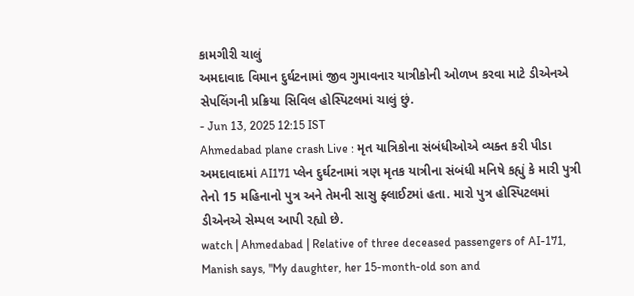કામગીરી ચાલું
અમદાવાદ વિમાન દુર્ઘટનામાં જીવ ગુમાવનાર યાત્રીકોની ઓળખ કરવા માટે ડીએનએ સેપલિંગની પ્રક્રિયા સિવિલ હોસ્પિટલમાં ચાલું છું.
- Jun 13, 2025 12:15 IST
Ahmedabad plane crash Live : મૃત યાત્રિકોના સંબંધીઓએ વ્યક્ત કરી પીડા
અમદાવાદમાં AI171 પ્લેન દુર્ઘટનામાં ત્રણ મૃતક યાત્રીના સંબંધી મનિષે કહ્યું કે મારી પુત્રી તેનો 15 મહિનાનો પુત્ર અને તેમની સાસુ ફ્લાઈટમાં હતા. મારો પુત્ર હોસ્પિટલમાં ડીએનએ સેમ્પલ આપી રહ્યો છે.
watch | Ahmedabad | Relative of three deceased passengers of AI-171, Manish says, "My daughter, her 15-month-old son and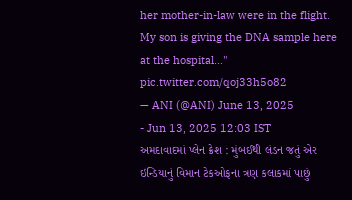her mother-in-law were in the flight. My son is giving the DNA sample here at the hospital..." pic.twitter.com/qoj33h5o82
— ANI (@ANI) June 13, 2025
- Jun 13, 2025 12:03 IST
અમદાવાદમાં પ્લેન ક્રેશ : મુંબઈથી લંડન જતું એર ઇન્ડિયાનું વિમાન ટેકઓફના ત્રણ કલાકમાં પાછું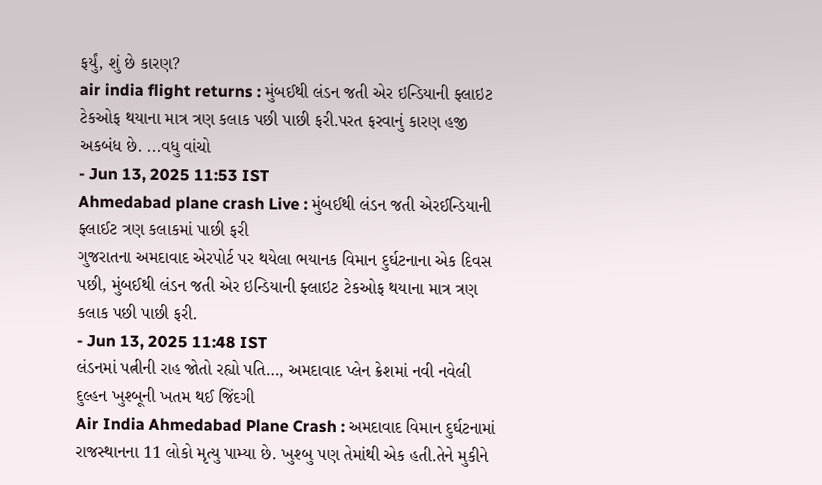ફર્યું, શું છે કારણ?
air india flight returns : મુંબઈથી લંડન જતી એર ઇન્ડિયાની ફ્લાઇટ ટેકઓફ થયાના માત્ર ત્રણ કલાક પછી પાછી ફરી.પરત ફરવાનું કારણ હજી અકબંધ છે. ...વધુ વાંચો
- Jun 13, 2025 11:53 IST
Ahmedabad plane crash Live : મુંબઈથી લંડન જતી એરઈન્ડિયાની ફ્લાઈટ ત્રણ કલાકમાં પાછી ફરી
ગુજરાતના અમદાવાદ એરપોર્ટ પર થયેલા ભયાનક વિમાન દુર્ઘટનાના એક દિવસ પછી, મુંબઈથી લંડન જતી એર ઇન્ડિયાની ફ્લાઇટ ટેકઓફ થયાના માત્ર ત્રણ કલાક પછી પાછી ફરી.
- Jun 13, 2025 11:48 IST
લંડનમાં પત્નીની રાહ જોતો રહ્યો પતિ…, અમદાવાદ પ્લેન ક્રેશમાં નવી નવેલી દુલ્હન ખુશ્બૂની ખતમ થઈ જિંદગી
Air India Ahmedabad Plane Crash : અમદાવાદ વિમાન દુર્ઘટનામાં રાજસ્થાનના 11 લોકો મૃત્યુ પામ્યા છે. ખુશ્બુ પણ તેમાંથી એક હતી.તેને મુકીને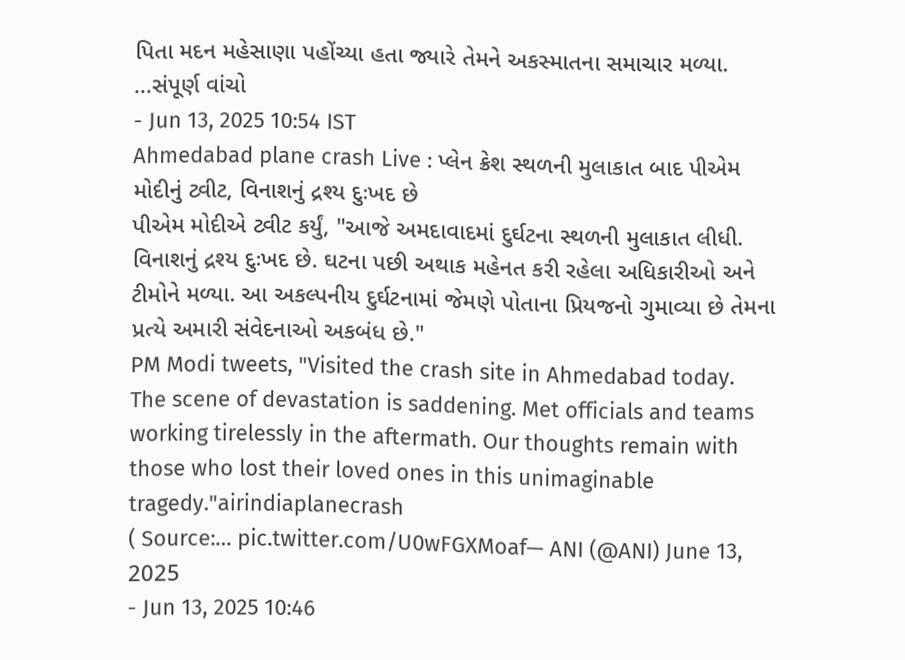પિતા મદન મહેસાણા પહોંચ્યા હતા જ્યારે તેમને અકસ્માતના સમાચાર મળ્યા. ...સંપૂર્ણ વાંચો
- Jun 13, 2025 10:54 IST
Ahmedabad plane crash Live : પ્લેન ક્રેશ સ્થળની મુલાકાત બાદ પીએમ મોદીનું ટ્વીટ, વિનાશનું દ્રશ્ય દુઃખદ છે
પીએમ મોદીએ ટ્વીટ કર્યું, "આજે અમદાવાદમાં દુર્ઘટના સ્થળની મુલાકાત લીધી. વિનાશનું દ્રશ્ય દુઃખદ છે. ઘટના પછી અથાક મહેનત કરી રહેલા અધિકારીઓ અને ટીમોને મળ્યા. આ અકલ્પનીય દુર્ઘટનામાં જેમણે પોતાના પ્રિયજનો ગુમાવ્યા છે તેમના પ્રત્યે અમારી સંવેદનાઓ અકબંધ છે."
PM Modi tweets, "Visited the crash site in Ahmedabad today. The scene of devastation is saddening. Met officials and teams working tirelessly in the aftermath. Our thoughts remain with those who lost their loved ones in this unimaginable tragedy."airindiaplanecrash
( Source:… pic.twitter.com/U0wFGXMoaf— ANI (@ANI) June 13, 2025
- Jun 13, 2025 10:46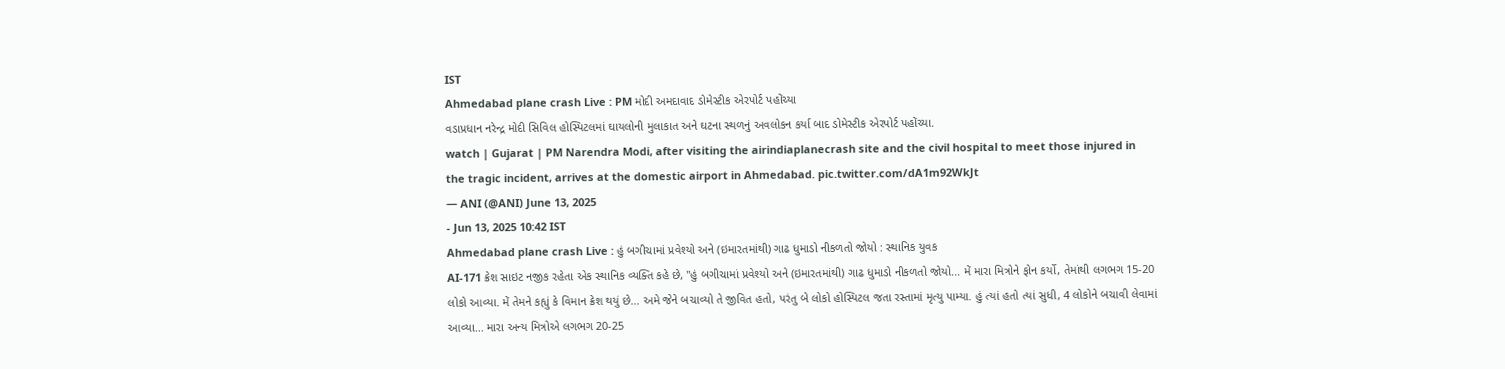IST
Ahmedabad plane crash Live : PM મોદી અમદાવાદ ડોમેસ્ટીક એરપોર્ટ પહોંચ્યા
વડાપ્રધાન નરેન્દ્ર મોદી સિવિલ હોસ્પિટલમાં ઘાયલોની મુલાકાત અને ઘટના સ્થળનું અવલોકન કર્યા બાદ ડોમેસ્ટીક એરપોર્ટ પહોંચ્યા.
watch | Gujarat | PM Narendra Modi, after visiting the airindiaplanecrash site and the civil hospital to meet those injured in the tragic incident, arrives at the domestic airport in Ahmedabad. pic.twitter.com/dA1m92WkJt
— ANI (@ANI) June 13, 2025
- Jun 13, 2025 10:42 IST
Ahmedabad plane crash Live : હું બગીચામાં પ્રવેશ્યો અને (ઇમારતમાંથી) ગાઢ ધુમાડો નીકળતો જોયો : સ્થાનિક યુવક
AI-171 ક્રેશ સાઇટ નજીક રહેતા એક સ્થાનિક વ્યક્તિ કહે છે, "હું બગીચામાં પ્રવેશ્યો અને (ઇમારતમાંથી) ગાઢ ધુમાડો નીકળતો જોયો... મેં મારા મિત્રોને ફોન કર્યો, તેમાંથી લગભગ 15-20 લોકો આવ્યા. મેં તેમને કહ્યું કે વિમાન ક્રેશ થયું છે... અમે જેને બચાવ્યો તે જીવિત હતો, પરંતુ બે લોકો હોસ્પિટલ જતા રસ્તામાં મૃત્યુ પામ્યા. હું ત્યાં હતો ત્યાં સુધી, 4 લોકોને બચાવી લેવામાં આવ્યા... મારા અન્ય મિત્રોએ લગભગ 20-25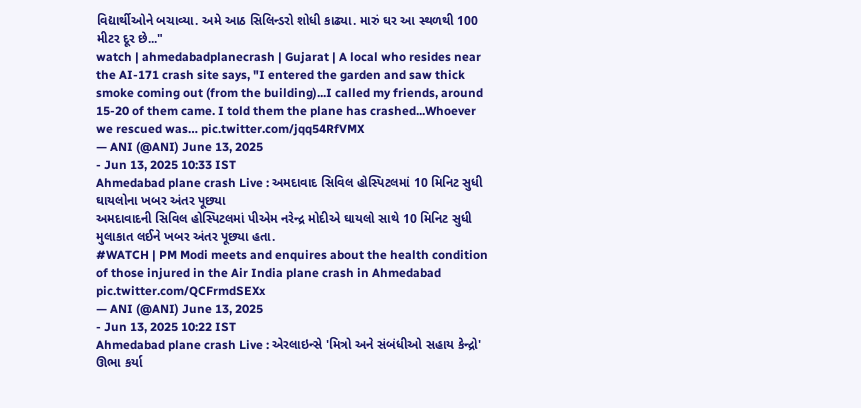વિદ્યાર્થીઓને બચાવ્યા. અમે આઠ સિલિન્ડરો શોધી કાઢ્યા. મારું ઘર આ સ્થળથી 100 મીટર દૂર છે..."
watch | ahmedabadplanecrash | Gujarat | A local who resides near the AI-171 crash site says, "I entered the garden and saw thick smoke coming out (from the building)...I called my friends, around 15-20 of them came. I told them the plane has crashed...Whoever we rescued was… pic.twitter.com/jqq54RfVMX
— ANI (@ANI) June 13, 2025
- Jun 13, 2025 10:33 IST
Ahmedabad plane crash Live : અમદાવાદ સિવિલ હોસ્પિટલમાં 10 મિનિટ સુધી ઘાયલોના ખબર અંતર પૂછ્યા
અમદાવાદની સિવિલ હોસ્પિટલમાં પીએમ નરેન્દ્ર મોદીએ ઘાયલો સાથે 10 મિનિટ સુધી મુલાકાત લઈને ખબર અંતર પૂછ્યા હતા.
#WATCH | PM Modi meets and enquires about the health condition of those injured in the Air India plane crash in Ahmedabad pic.twitter.com/QCFrmdSEXx
— ANI (@ANI) June 13, 2025
- Jun 13, 2025 10:22 IST
Ahmedabad plane crash Live : એરલાઇન્સે 'મિત્રો અને સંબંધીઓ સહાય કેન્દ્રો' ઊભા કર્યા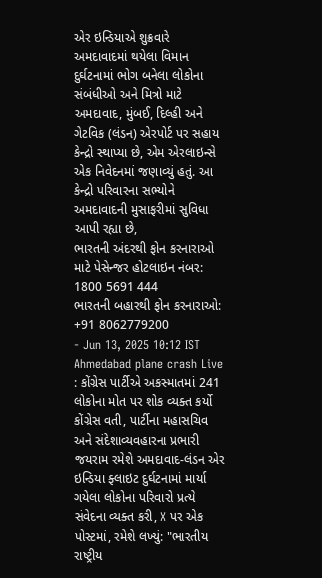એર ઇન્ડિયાએ શુક્રવારે અમદાવાદમાં થયેલા વિમાન દુર્ઘટનામાં ભોગ બનેલા લોકોના સંબંધીઓ અને મિત્રો માટે અમદાવાદ, મુંબઈ, દિલ્હી અને ગેટવિક (લંડન) એરપોર્ટ પર સહાય કેન્દ્રો સ્થાપ્યા છે, એમ એરલાઇન્સે એક નિવેદનમાં જણાવ્યું હતું. આ કેન્દ્રો પરિવારના સભ્યોને અમદાવાદની મુસાફરીમાં સુવિધા આપી રહ્યા છે,
ભારતની અંદરથી ફોન કરનારાઓ માટે પેસેન્જર હોટલાઇન નંબર: 1800 5691 444
ભારતની બહારથી ફોન કરનારાઓ: +91 8062779200
- Jun 13, 2025 10:12 IST
Ahmedabad plane crash Live : કોંગ્રેસ પાર્ટીએ અકસ્માતમાં 241 લોકોના મોત પર શોક વ્યક્ત કર્યો
કોંગ્રેસ વતી, પાર્ટીના મહાસચિવ અને સંદેશાવ્યવહારના પ્રભારી જયરામ રમેશે અમદાવાદ-લંડન એર ઇન્ડિયા ફ્લાઇટ દુર્ઘટનામાં માર્યા ગયેલા લોકોના પરિવારો પ્રત્યે સંવેદના વ્યક્ત કરી, X પર એક પોસ્ટમાં, રમેશે લખ્યું: "ભારતીય રાષ્ટ્રીય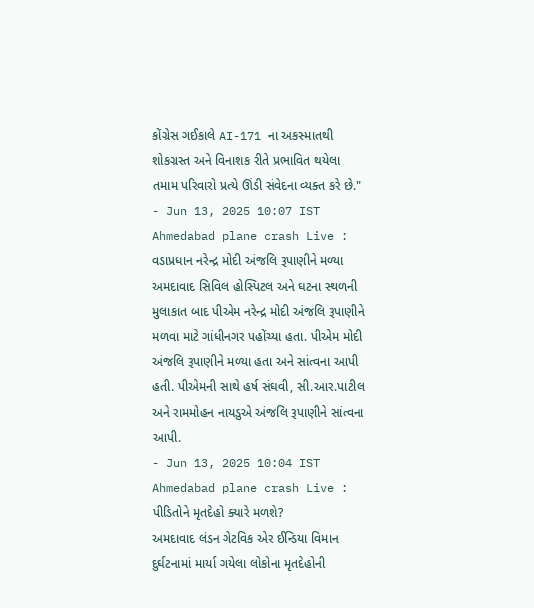કોંગ્રેસ ગઈકાલે AI-171 ના અકસ્માતથી શોકગ્રસ્ત અને વિનાશક રીતે પ્રભાવિત થયેલા તમામ પરિવારો પ્રત્યે ઊંડી સંવેદના વ્યક્ત કરે છે."
- Jun 13, 2025 10:07 IST
Ahmedabad plane crash Live : વડાપ્રધાન નરેન્દ્ર મોદી અંજલિ રૂપાણીને મળ્યા
અમદાવાદ સિવિલ હોસ્પિટલ અને ઘટના સ્થળની મુલાકાત બાદ પીએમ નરેન્દ્ર મોદી અંજલિ રૂપાણીને મળવા માટે ગાંધીનગર પહોંચ્યા હતા. પીએમ મોદી અંજલિ રૂપાણીને મળ્યા હતા અને સાંત્વના આપી હતી. પીએમની સાથે હર્ષ સંઘવી, સી.આર.પાટીલ અને રામમોહન નાયડુએ અંજલિ રૂપાણીને સાંત્વના આપી.
- Jun 13, 2025 10:04 IST
Ahmedabad plane crash Live : પીડિતોને મૃતદેહો ક્યારે મળશે?
અમદાવાદ લંડન ગેટવિક એર ઈન્ડિયા વિમાન દુર્ઘટનામાં માર્યા ગયેલા લોકોના મૃતદેહોની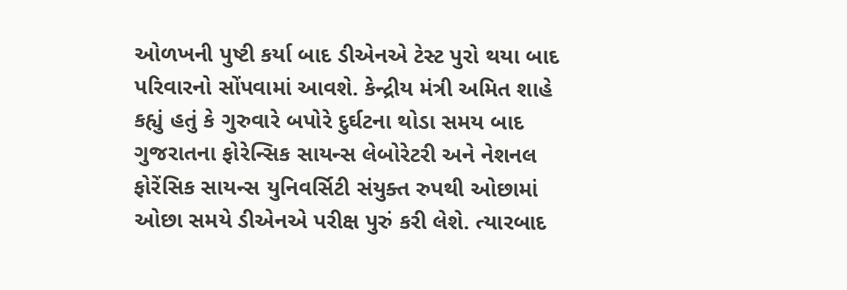ઓળખની પુષ્ટી કર્યા બાદ ડીએનએ ટેસ્ટ પુરો થયા બાદ પરિવારનો સોંપવામાં આવશે. કેન્દ્રીય મંત્રી અમિત શાહે કહ્યું હતું કે ગુરુવારે બપોરે દુર્ઘટના થોડા સમય બાદ ગુજરાતના ફોરેન્સિક સાયન્સ લેબોરેટરી અને નેશનલ ફોરેંસિક સાયન્સ યુનિવર્સિટી સંયુક્ત રુપથી ઓછામાં ઓછા સમયે ડીએનએ પરીક્ષ પુરું કરી લેશે. ત્યારબાદ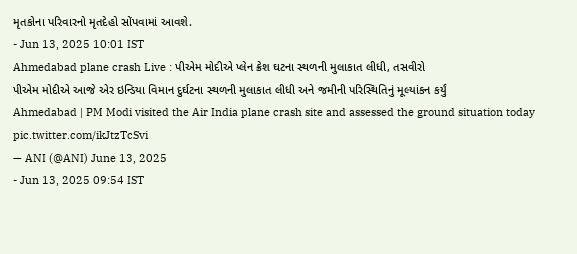મૃતકોના પરિવારનો મૃતદેહો સોંપવામાં આવશે.
- Jun 13, 2025 10:01 IST
Ahmedabad plane crash Live : પીએમ મોદીએ પ્લેન ક્રેશ ઘટના સ્થળની મુલાકાત લીધી, તસવીરો
પીએમ મોદીએ આજે એર ઇન્ડિયા વિમાન દુર્ઘટના સ્થળની મુલાકાત લીધી અને જમીની પરિસ્થિતિનું મૂલ્યાંકન કર્યું
Ahmedabad | PM Modi visited the Air India plane crash site and assessed the ground situation today pic.twitter.com/ikJtzTcSvi
— ANI (@ANI) June 13, 2025
- Jun 13, 2025 09:54 IST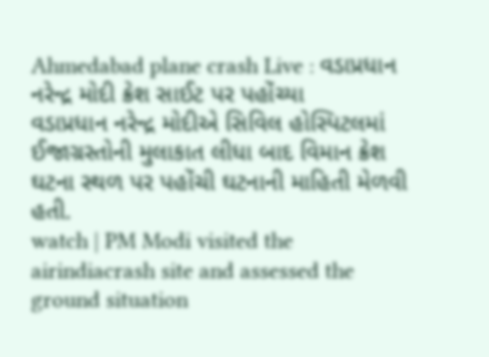Ahmedabad plane crash Live : વડાપ્રધાન નરેન્દ્ર મોદી ક્રેશ સાઈટ પર પહોંચ્યા
વડાપ્રધાન નરેન્દ્ર મોદીએ સિવિલ હોસ્પિટલમાં ઈજાગ્રસ્તોની મુલાકાત લીધા બાદ વિમાન ક્રેશ ઘટના સ્થળ પર પહોંચી ઘટનાની માહિતી મેળવી હતી.
watch | PM Modi visited the airindiacrash site and assessed the ground situation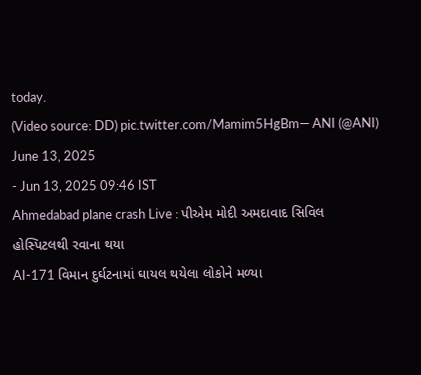today.
(Video source: DD) pic.twitter.com/Mamim5HgBm— ANI (@ANI) June 13, 2025
- Jun 13, 2025 09:46 IST
Ahmedabad plane crash Live : પીએમ મોદી અમદાવાદ સિવિલ હોસ્પિટલથી રવાના થયા
AI-171 વિમાન દુર્ઘટનામાં ઘાયલ થયેલા લોકોને મળ્યા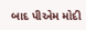બાદ પીએમ મોદી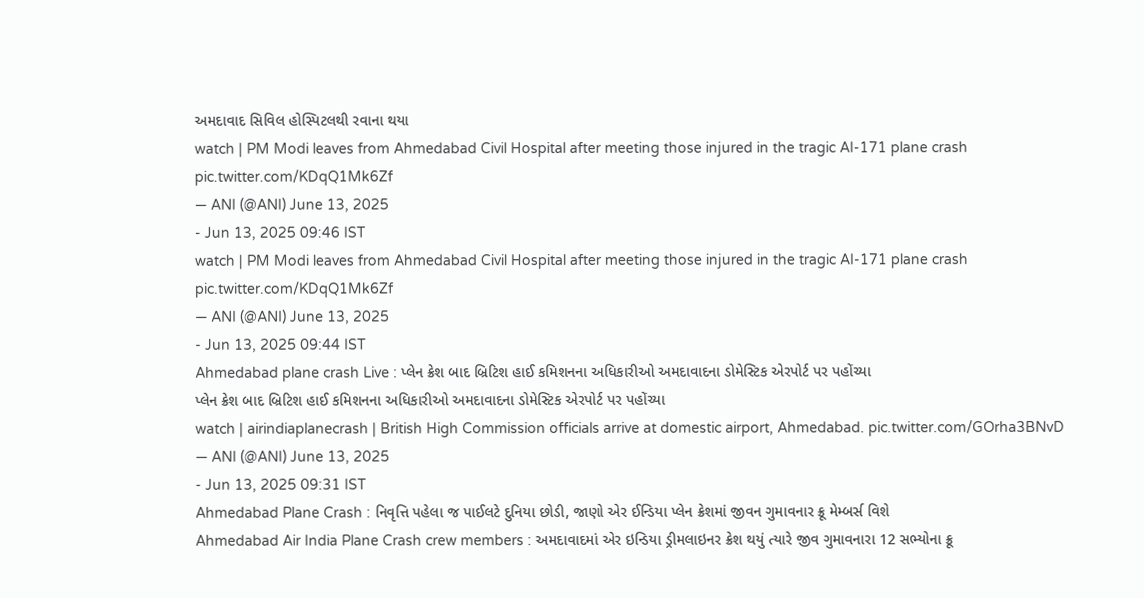અમદાવાદ સિવિલ હોસ્પિટલથી રવાના થયા
watch | PM Modi leaves from Ahmedabad Civil Hospital after meeting those injured in the tragic AI-171 plane crash pic.twitter.com/KDqQ1Mk6Zf
— ANI (@ANI) June 13, 2025
- Jun 13, 2025 09:46 IST
watch | PM Modi leaves from Ahmedabad Civil Hospital after meeting those injured in the tragic AI-171 plane crash pic.twitter.com/KDqQ1Mk6Zf
— ANI (@ANI) June 13, 2025
- Jun 13, 2025 09:44 IST
Ahmedabad plane crash Live : પ્લેન ક્રેશ બાદ બ્રિટિશ હાઈ કમિશનના અધિકારીઓ અમદાવાદના ડોમેસ્ટિક એરપોર્ટ પર પહોંચ્યા
પ્લેન ક્રેશ બાદ બ્રિટિશ હાઈ કમિશનના અધિકારીઓ અમદાવાદના ડોમેસ્ટિક એરપોર્ટ પર પહોંચ્યા
watch | airindiaplanecrash | British High Commission officials arrive at domestic airport, Ahmedabad. pic.twitter.com/GOrha3BNvD
— ANI (@ANI) June 13, 2025
- Jun 13, 2025 09:31 IST
Ahmedabad Plane Crash : નિવૃત્તિ પહેલા જ પાઈલટે દુનિયા છોડી, જાણો એર ઈન્ડિયા પ્લેન ક્રેશમાં જીવન ગુમાવનાર ક્રૂ મેમ્બર્સ વિશે
Ahmedabad Air India Plane Crash crew members : અમદાવાદમાં એર ઇન્ડિયા ડ્રીમલાઇનર ક્રેશ થયું ત્યારે જીવ ગુમાવનારા 12 સભ્યોના ક્રૂ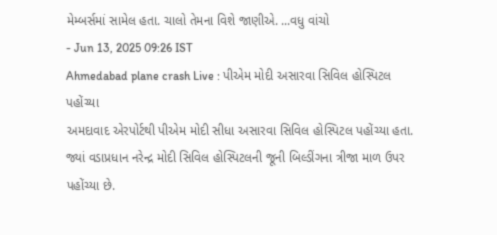મેમ્બર્સમાં સામેલ હતા. ચાલો તેમના વિશે જાણીએ. ...વધુ વાંચો
- Jun 13, 2025 09:26 IST
Ahmedabad plane crash Live : પીએમ મોદી અસારવા સિવિલ હોસ્પિટલ પહોંચ્યા
અમદાવાદ એરપોર્ટથી પીએમ મોદી સીધા અસારવા સિવિલ હોસ્પિટલ પહોંચ્યા હતા. જ્યાં વડાપ્રધાન નરેન્દ્ર મોદી સિવિલ હોસ્પિટલની જૂની બિલ્ડીંગના ત્રીજા માળ ઉપર પહોંચ્યા છે.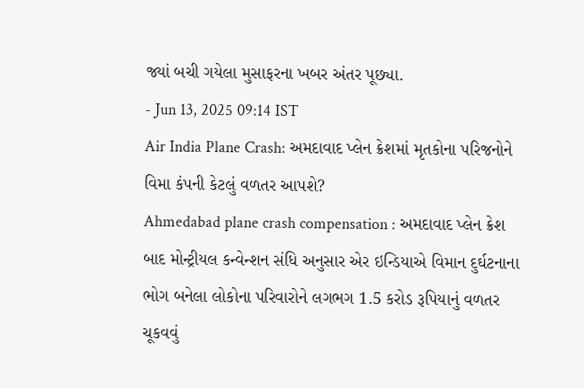જ્યાં બચી ગયેલા મુસાફરના ખબર અંતર પૂછ્યા.
- Jun 13, 2025 09:14 IST
Air India Plane Crash: અમદાવાદ પ્લેન ક્રેશમાં મૃતકોના પરિજનોને વિમા કંપની કેટલું વળતર આપશે?
Ahmedabad plane crash compensation : અમદાવાદ પ્લેન ક્રેશ બાદ મોન્ટ્રીયલ કન્વેન્શન સંધિ અનુસાર એર ઇન્ડિયાએ વિમાન દુર્ઘટનાના ભોગ બનેલા લોકોના પરિવારોને લગભગ 1.5 કરોડ રૂપિયાનું વળતર ચૂકવવું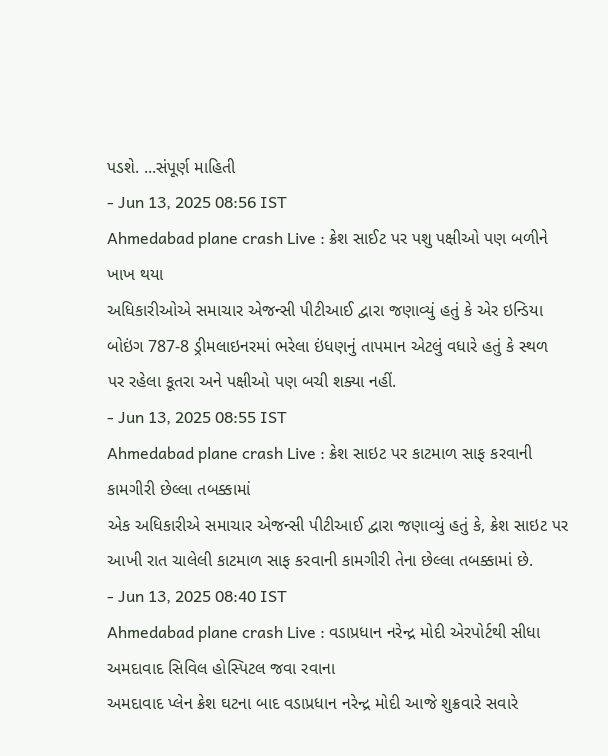પડશે. ...સંપૂર્ણ માહિતી
- Jun 13, 2025 08:56 IST
Ahmedabad plane crash Live : ક્રેશ સાઈટ પર પશુ પક્ષીઓ પણ બળીને ખાખ થયા
અધિકારીઓએ સમાચાર એજન્સી પીટીઆઈ દ્વારા જણાવ્યું હતું કે એર ઇન્ડિયા બોઇંગ 787-8 ડ્રીમલાઇનરમાં ભરેલા ઇંધણનું તાપમાન એટલું વધારે હતું કે સ્થળ પર રહેલા કૂતરા અને પક્ષીઓ પણ બચી શક્યા નહીં.
- Jun 13, 2025 08:55 IST
Ahmedabad plane crash Live : ક્રેશ સાઇટ પર કાટમાળ સાફ કરવાની કામગીરી છેલ્લા તબક્કામાં
એક અધિકારીએ સમાચાર એજન્સી પીટીઆઈ દ્વારા જણાવ્યું હતું કે, ક્રેશ સાઇટ પર આખી રાત ચાલેલી કાટમાળ સાફ કરવાની કામગીરી તેના છેલ્લા તબક્કામાં છે.
- Jun 13, 2025 08:40 IST
Ahmedabad plane crash Live : વડાપ્રધાન નરેન્દ્ર મોદી એરપોર્ટથી સીધા અમદાવાદ સિવિલ હોસ્પિટલ જવા રવાના
અમદાવાદ પ્લેન ક્રેશ ઘટના બાદ વડાપ્રધાન નરેન્દ્ર મોદી આજે શુક્રવારે સવારે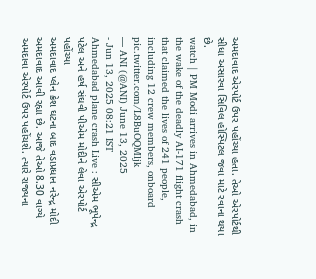અમદાવાદ એરપોર્ટ ઉપર પહોંચ્યા હતા. તેઓ એરપોર્ટથી સીધા અસારવા સિવિલ હોસ્પિટલ જવા માટે રવાના થયા છે.
watch | PM Modi arrives in Ahmedabad, in the wake of the deadly AI-171 flight crash that claimed the lives of 241 people, including 12 crew members, onboard pic.twitter.com/L8BuOQMljk
— ANI (@ANI) June 13, 2025
- Jun 13, 2025 08:21 IST
Ahmedabad plane crash Live : સીએમ ભૂપેન્દ્ર પટેલ અને હર્ષ સંઘવી પીએમ મોદીને લેવા એરપોર્ટ પહોંચ્યા
અમદાવાદ પ્લેન ક્રેશ ઘટના બાદ વડાપ્રધાન નરેન્દ્ર મોદી અમદાવાદ આવી રહ્યા છે. આજે તેઓ 8.30 વાગ્યે અમદાવા એરપોર્ટ ઉપર પહોંચશે. ત્યારે રાજ્યના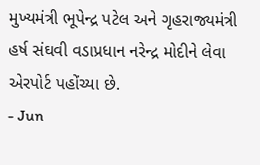મુખ્યમંત્રી ભૂપેન્દ્ર પટેલ અને ગૃહરાજ્યમંત્રી હર્ષ સંઘવી વડાપ્રધાન નરેન્દ્ર મોદીને લેવા એરપોર્ટ પહોંચ્યા છે.
- Jun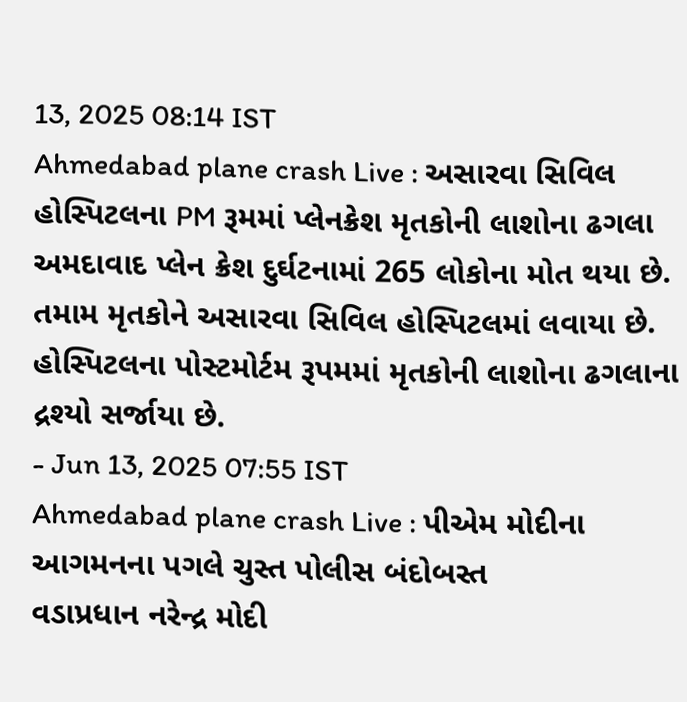13, 2025 08:14 IST
Ahmedabad plane crash Live : અસારવા સિવિલ હોસ્પિટલના PM રૂમમાં પ્લેનક્રેશ મૃતકોની લાશોના ઢગલા
અમદાવાદ પ્લેન ક્રેશ દુર્ઘટનામાં 265 લોકોના મોત થયા છે. તમામ મૃતકોને અસારવા સિવિલ હોસ્પિટલમાં લવાયા છે. હોસ્પિટલના પોસ્ટમોર્ટમ રૂપમમાં મૃતકોની લાશોના ઢગલાના દ્રશ્યો સર્જાયા છે.
- Jun 13, 2025 07:55 IST
Ahmedabad plane crash Live : પીએમ મોદીના આગમનના પગલે ચુસ્ત પોલીસ બંદોબસ્ત
વડાપ્રધાન નરેન્દ્ર મોદી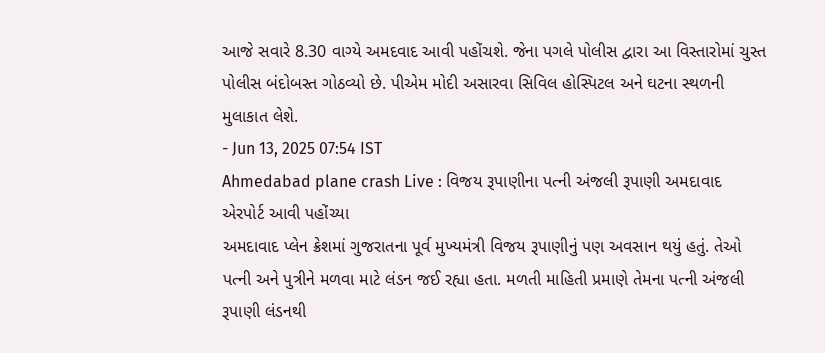આજે સવારે 8.30 વાગ્યે અમદવાદ આવી પહોંચશે. જેના પગલે પોલીસ દ્વારા આ વિસ્તારોમાં ચુસ્ત પોલીસ બંદોબસ્ત ગોઠવ્યો છે. પીએમ મોદી અસારવા સિવિલ હોસ્પિટલ અને ઘટના સ્થળની મુલાકાત લેશે.
- Jun 13, 2025 07:54 IST
Ahmedabad plane crash Live : વિજય રૂપાણીના પત્ની અંજલી રૂપાણી અમદાવાદ એરપોર્ટ આવી પહોંચ્યા
અમદાવાદ પ્લેન ક્રેશમાં ગુજરાતના પૂર્વ મુખ્યમંત્રી વિજય રૂપાણીનું પણ અવસાન થયું હતું. તેઓ પત્ની અને પુત્રીને મળવા માટે લંડન જઈ રહ્યા હતા. મળતી માહિતી પ્રમાણે તેમના પત્ની અંજલી રૂપાણી લંડનથી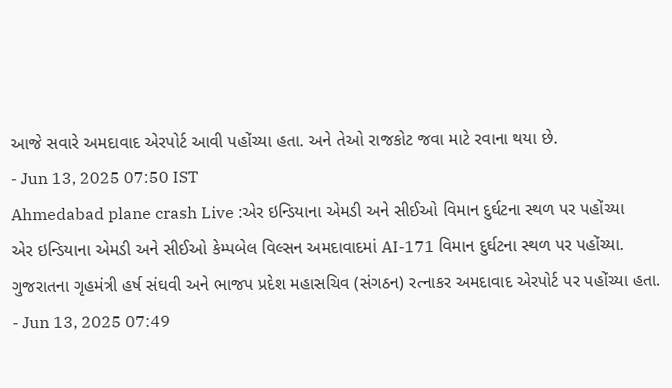આજે સવારે અમદાવાદ એરપોર્ટ આવી પહોંચ્યા હતા. અને તેઓ રાજકોટ જવા માટે રવાના થયા છે.
- Jun 13, 2025 07:50 IST
Ahmedabad plane crash Live :એર ઇન્ડિયાના એમડી અને સીઈઓ વિમાન દુર્ઘટના સ્થળ પર પહોંચ્યા
એર ઇન્ડિયાના એમડી અને સીઈઓ કેમ્પબેલ વિલ્સન અમદાવાદમાં AI-171 વિમાન દુર્ઘટના સ્થળ પર પહોંચ્યા. ગુજરાતના ગૃહમંત્રી હર્ષ સંઘવી અને ભાજપ પ્રદેશ મહાસચિવ (સંગઠન) રત્નાકર અમદાવાદ એરપોર્ટ પર પહોંચ્યા હતા.
- Jun 13, 2025 07:49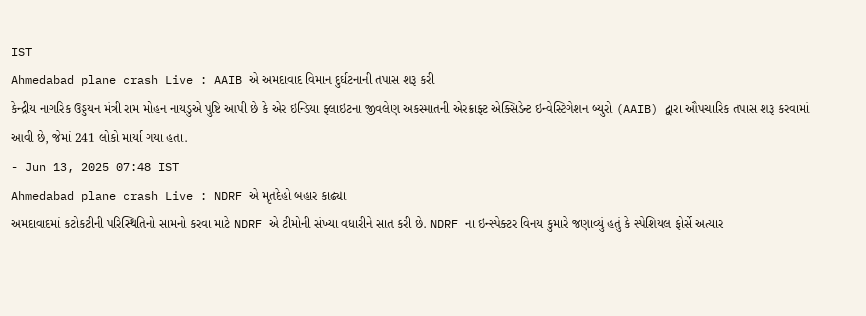IST
Ahmedabad plane crash Live : AAIB એ અમદાવાદ વિમાન દુર્ઘટનાની તપાસ શરૂ કરી
કેન્દ્રીય નાગરિક ઉડ્ડયન મંત્રી રામ મોહન નાયડુએ પુષ્ટિ આપી છે કે એર ઇન્ડિયા ફ્લાઇટના જીવલેણ અકસ્માતની એરક્રાફ્ટ એક્સિડેન્ટ ઇન્વેસ્ટિગેશન બ્યુરો (AAIB) દ્વારા ઔપચારિક તપાસ શરૂ કરવામાં આવી છે, જેમાં 241 લોકો માર્યા ગયા હતા.
- Jun 13, 2025 07:48 IST
Ahmedabad plane crash Live : NDRF એ મૃતદેહો બહાર કાઢ્યા
અમદાવાદમાં કટોકટીની પરિસ્થિતિનો સામનો કરવા માટે NDRF એ ટીમોની સંખ્યા વધારીને સાત કરી છે. NDRF ના ઇન્સ્પેક્ટર વિનય કુમારે જણાવ્યું હતું કે સ્પેશિયલ ફોર્સે અત્યાર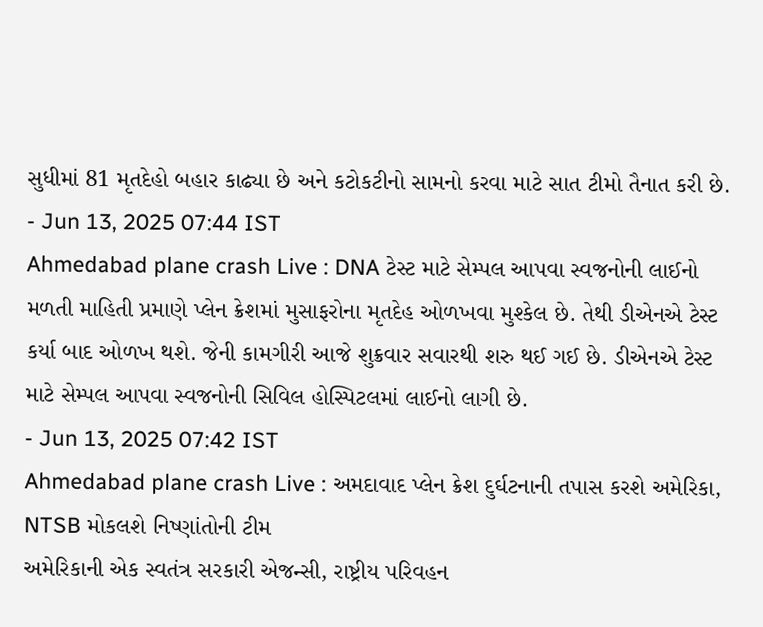સુધીમાં 81 મૃતદેહો બહાર કાઢ્યા છે અને કટોકટીનો સામનો કરવા માટે સાત ટીમો તૈનાત કરી છે.
- Jun 13, 2025 07:44 IST
Ahmedabad plane crash Live : DNA ટેસ્ટ માટે સેમ્પલ આપવા સ્વજનોની લાઈનો
મળતી માહિતી પ્રમાણે પ્લેન ક્રેશમાં મુસાફરોના મૃતદેહ ઓળખવા મુશ્કેલ છે. તેથી ડીએનએ ટેસ્ટ કર્યા બાદ ઓળખ થશે. જેની કામગીરી આજે શુક્રવાર સવારથી શરુ થઈ ગઈ છે. ડીએનએ ટેસ્ટ માટે સેમ્પલ આપવા સ્વજનોની સિવિલ હોસ્પિટલમાં લાઈનો લાગી છે.
- Jun 13, 2025 07:42 IST
Ahmedabad plane crash Live : અમદાવાદ પ્લેન ક્રેશ દુર્ઘટનાની તપાસ કરશે અમેરિકા, NTSB મોકલશે નિષ્ણાંતોની ટીમ
અમેરિકાની એક સ્વતંત્ર સરકારી એજન્સી, રાષ્ટ્રીય પરિવહન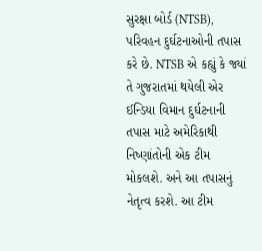સુરક્ષા બોર્ડ (NTSB), પરિવહન દુર્ઘટનાઓની તપાસ કરે છે. NTSB એ કહ્યું કે જ્યાં તે ગુજરાતમાં થયેલી એર ઈન્ડિયા વિમાન દુર્ઘટનાની તપાસ માટે અમેરિકાથી નિષ્ણાંતોની એક ટીમ મોકલશે. અને આ તપાસનું નેતૃત્વ કરશે. આ ટીમ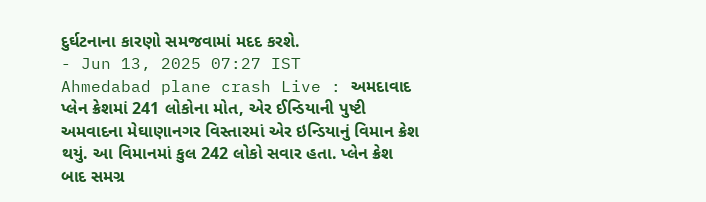દુર્ઘટનાના કારણો સમજવામાં મદદ કરશે.
- Jun 13, 2025 07:27 IST
Ahmedabad plane crash Live : અમદાવાદ પ્લેન ક્રેશમાં 241 લોકોના મોત, એર ઈન્ડિયાની પુષ્ટી
અમવાદના મેઘાણાનગર વિસ્તારમાં એર ઇન્ડિયાનું વિમાન ક્રેશ થયું. આ વિમાનમાં કુલ 242 લોકો સવાર હતા. પ્લેન ક્રેશ બાદ સમગ્ર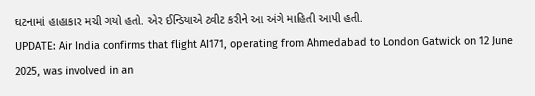ઘટનામાં હાહાકાર મચી ગયો હતો. એર ઈન્ડિયાએ ટ્વીટ કરીને આ અંગે માહિતી આપી હતી.
UPDATE: Air India confirms that flight AI171, operating from Ahmedabad to London Gatwick on 12 June 2025, was involved in an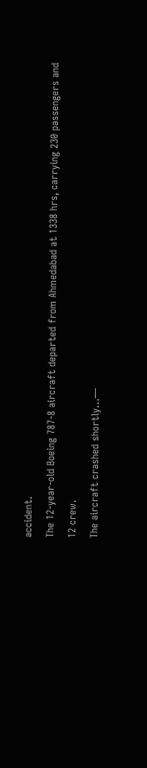accident.
The 12-year-old Boeing 787-8 aircraft departed from Ahmedabad at 1338 hrs, carrying 230 passengers and 12 crew.
The aircraft crashed shortly…—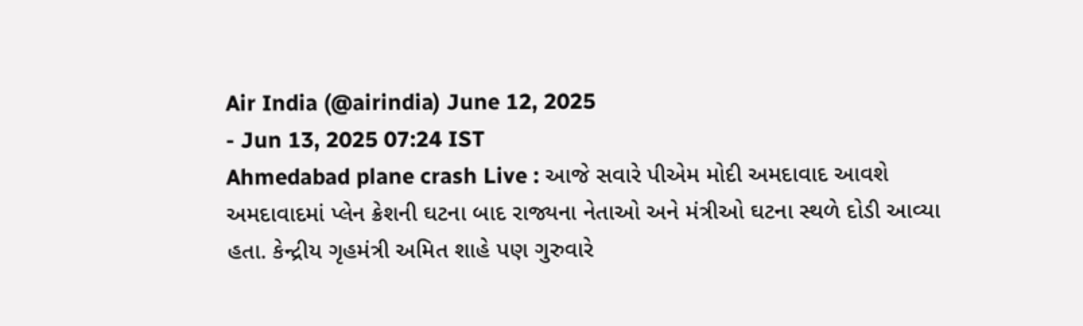Air India (@airindia) June 12, 2025
- Jun 13, 2025 07:24 IST
Ahmedabad plane crash Live : આજે સવારે પીએમ મોદી અમદાવાદ આવશે
અમદાવાદમાં પ્લેન ક્રેશની ઘટના બાદ રાજ્યના નેતાઓ અને મંત્રીઓ ઘટના સ્થળે દોડી આવ્યા હતા. કેન્દ્રીય ગૃહમંત્રી અમિત શાહે પણ ગુરુવારે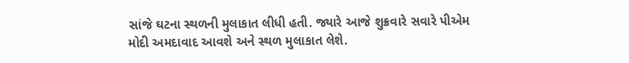સાંજે ઘટના સ્થળની મુલાકાત લીધી હતી. જ્યારે આજે શુક્રવારે સવારે પીએમ મોદી અમદાવાદ આવશે અને સ્થળ મુલાકાત લેશે.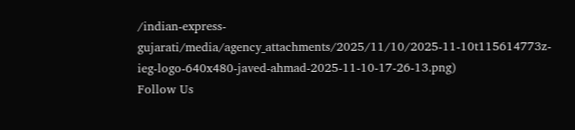/indian-express-gujarati/media/agency_attachments/2025/11/10/2025-11-10t115614773z-ieg-logo-640x480-javed-ahmad-2025-11-10-17-26-13.png)
Follow Us